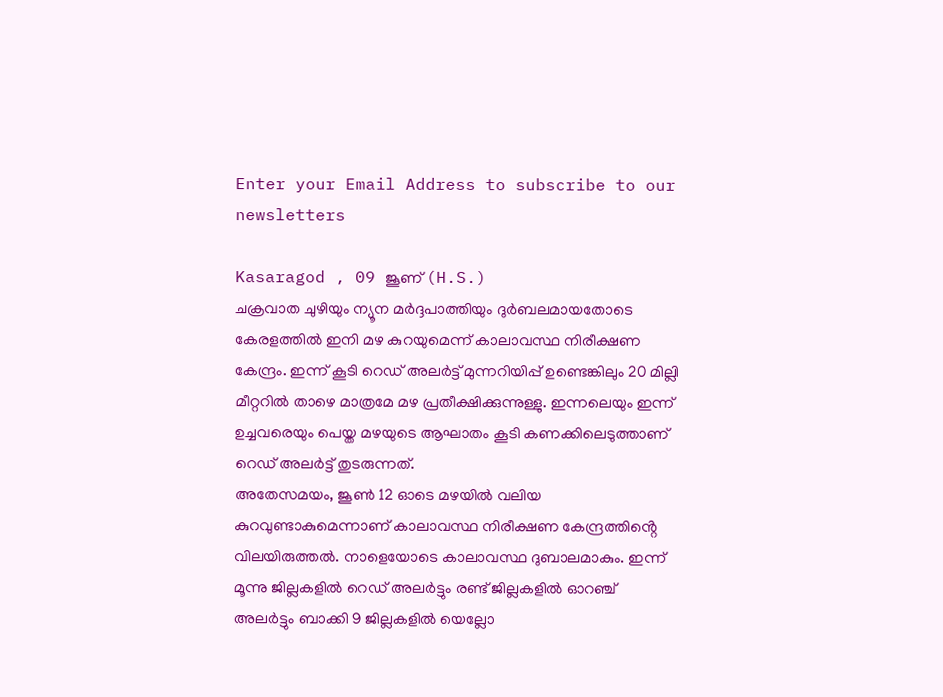Enter your Email Address to subscribe to our newsletters

Kasaragod , 09 ജൂണ് (H.S.)
ചക്രവാത ചുഴിയും ന്യൂന മർദ്ദപാത്തിയും ദുർബലമായതോടെ കേരളത്തിൽ ഇനി മഴ കുറയുമെന്ന് കാലാവസ്ഥ നിരീക്ഷണ കേന്ദ്രം. ഇന്ന് കൂടി റെഡ് അലർട്ട് മുന്നറിയിപ്പ് ഉണ്ടെങ്കിലും 20 മില്ലി മീറ്ററിൽ താഴെ മാത്രമേ മഴ പ്രതീക്ഷിക്കുന്നുള്ളു. ഇന്നലെയും ഇന്ന് ഉച്ചവരെയും പെയ്ത മഴയുടെ ആഘാതം കൂടി കണക്കിലെടുത്താണ് റെഡ് അലർട്ട് തുടരുന്നത്.
അതേസമയം, ജൂൺ 12 ഓടെ മഴയിൽ വലിയ കുറവുണ്ടാകുമെന്നാണ് കാലാവസ്ഥ നിരീക്ഷണ കേന്ദ്രത്തിൻ്റെ വിലയിരുത്തൽ. നാളെയോടെ കാലാവസ്ഥ ദുബാലമാകും. ഇന്ന് മൂന്നു ജില്ലകളിൽ റെഡ് അലർട്ടും രണ്ട് ജില്ലകളിൽ ഓറഞ്ച് അലർട്ടും ബാക്കി 9 ജില്ലകളിൽ യെല്ലോ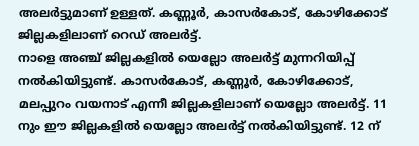അലർട്ടുമാണ് ഉള്ളത്. കണ്ണൂർ, കാസർകോട്, കോഴിക്കോട് ജില്ലകളിലാണ് റെഡ് അലർട്ട്.
നാളെ അഞ്ച് ജില്ലകളിൽ യെല്ലോ അലർട്ട് മുന്നറിയിപ്പ് നൽകിയിട്ടുണ്ട്. കാസർകോട്, കണ്ണൂർ, കോഴിക്കോട്, മലപ്പുറം വയനാട് എന്നീ ജില്ലകളിലാണ് യെല്ലോ അലർട്ട്. 11 നും ഈ ജില്ലകളിൽ യെല്ലോ അലർട്ട് നൽകിയിട്ടുണ്ട്. 12 ന്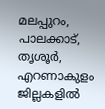മലപ്പുറം, പാലക്കാട്, തൃശൂർ, എറണാകുളം ജില്ലകളിൽ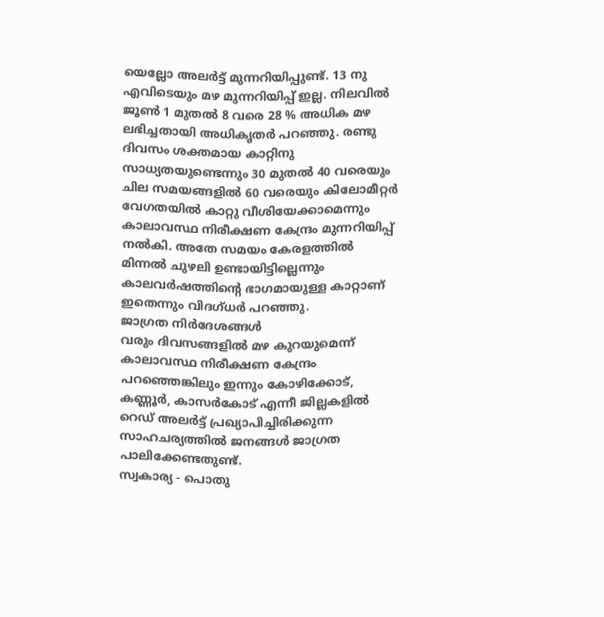യെല്ലോ അലർട്ട് മുന്നറിയിപ്പുണ്ട്. 13 നു എവിടെയും മഴ മുന്നറിയിപ്പ് ഇല്ല. നിലവിൽ ജൂൺ 1 മുതൽ 8 വരെ 28 % അധിക മഴ ലഭിച്ചതായി അധികൃതർ പറഞ്ഞു. രണ്ടു ദിവസം ശക്തമായ കാറ്റിനു സാധ്യതയുണ്ടെന്നും 30 മുതൽ 40 വരെയും ചില സമയങ്ങളിൽ 60 വരെയും കിലോമീറ്റർ വേഗതയിൽ കാറ്റു വീശിയേക്കാമെന്നും കാലാവസ്ഥ നിരീക്ഷണ കേന്ദ്രം മുന്നറിയിപ്പ് നൽകി. അതേ സമയം കേരളത്തിൽ മിന്നൽ ചുഴലി ഉണ്ടായിട്ടില്ലെന്നും കാലവർഷത്തിൻ്റെ ഭാഗമായുള്ള കാറ്റാണ് ഇതെന്നും വിദഗ്ധർ പറഞ്ഞു.
ജാഗ്രത നിർദേശങ്ങൾ
വരും ദിവസങ്ങളിൽ മഴ കുറയുമെന്ന് കാലാവസ്ഥ നിരീക്ഷണ കേന്ദ്രം പറഞ്ഞെങ്കിലും ഇന്നും കോഴിക്കോട്, കണ്ണൂർ, കാസർകോട് എന്നീ ജില്ലകളിൽ റെഡ് അലർട്ട് പ്രഖ്യാപിച്ചിരിക്കുന്ന സാഹചര്യത്തിൽ ജനങ്ങൾ ജാഗ്രത പാലിക്കേണ്ടതുണ്ട്.
സ്വകാര്യ - പൊതു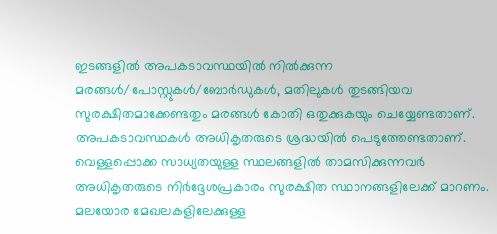ഇടങ്ങളിൽ അപകടാവസ്ഥയിൽ നിൽക്കുന്ന മരങ്ങൾ/പോസ്റ്റുകൾ/ബോർഡുകൾ, മതിലുകൾ തുടങ്ങിയവ സുരക്ഷിതമാക്കേണ്ടതും മരങ്ങൾ കോതി ഒതുക്കുകയും ചെയ്യേണ്ടതാണ്. അപകടാവസ്ഥകൾ അധികൃതരുടെ ശ്രദ്ധയിൽ പെടുത്തേണ്ടതാണ്. വെള്ളപ്പൊക്ക സാധ്യതയുള്ള സ്ഥലങ്ങളിൽ താമസിക്കുന്നവർ അധികൃതരുടെ നിർദ്ദേശപ്രകാരം സുരക്ഷിത സ്ഥാനങ്ങളിലേക്ക് മാറണം. മലയോര മേഖലകളിലേക്കുള്ള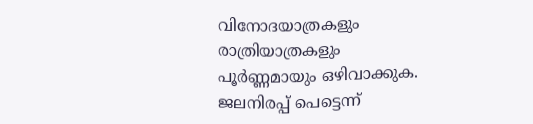വിനോദയാത്രകളും രാത്രിയാത്രകളും പൂർണ്ണമായും ഒഴിവാക്കുക. ജലനിരപ്പ് പെട്ടെന്ന്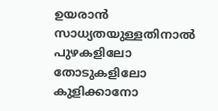ഉയരാൻ സാധ്യതയുള്ളതിനാൽ പുഴകളിലോ തോടുകളിലോ കുളിക്കാനോ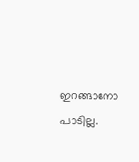ഇറങ്ങാനോ പാടില്ല.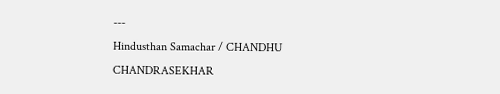---
Hindusthan Samachar / CHANDHU CHANDRASEKHAR